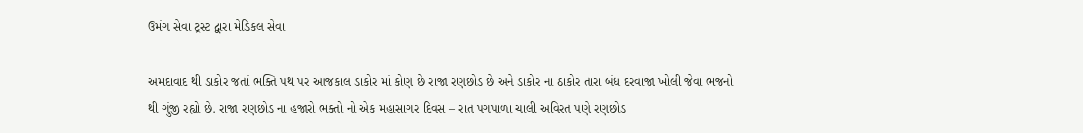ઉમંગ સેવા ટ્રસ્ટ દ્વારા મેડિકલ સેવા

અમદાવાદ થી ડાકોર જતાં ભક્તિ પથ પર આજકાલ ડાકોર માં કોણ છે રાજા રણછોડ છે અને ડાકોર ના ઠાકોર તારા બંધ દરવાજા ખોલી જેવા ભજનો થી ગુંજી રહ્યો છે. રાજા રણછોડ ના હજારો ભક્તો નો એક મહાસાગર દિવસ – રાત પગપાળા ચાલી અવિરત પણે રણછોડ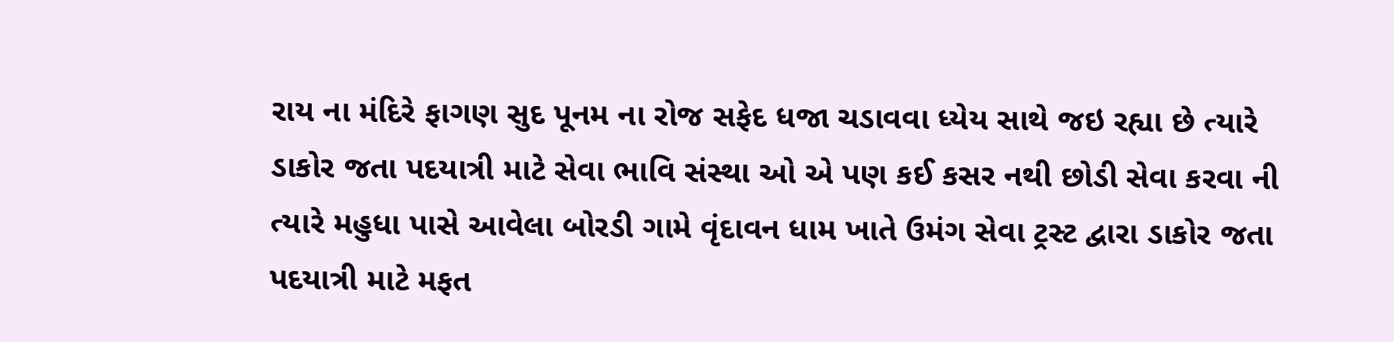રાય ના મંદિરે ફાગણ સુદ પૂનમ ના રોજ સફેદ ધજા ચડાવવા ધ્યેય સાથે જઇ રહ્યા છે ત્યારે ડાકોર જતા પદયાત્રી માટે સેવા ભાવિ સંસ્થા ઓ એ પણ કઈ કસર નથી છોડી સેવા કરવા ની ત્યારે મહુધા પાસે આવેલા બોરડી ગામે વૃંદાવન ધામ ખાતે ઉમંગ સેવા ટ્રસ્ટ દ્વારા ડાકોર જતા પદયાત્રી માટે મફત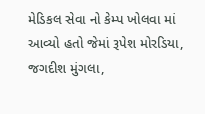મેડિકલ સેવા નો કેમ્પ ખોલવા માં આવ્યો હતો જેમાં રૂપેશ મોરડિયા, જગદીશ મુંગલા,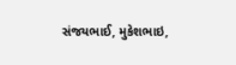સંજયભાઈ, મુકેશભાઇ,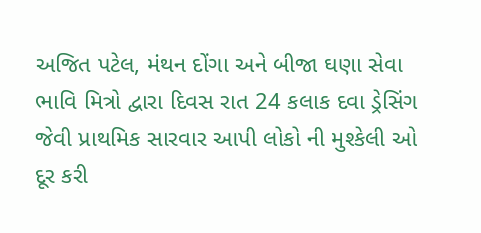અજિત પટેલ, મંથન દોંગા અને બીજા ઘણા સેવા ભાવિ મિત્રો દ્વારા દિવસ રાત 24 કલાક દવા ડ્રેસિંગ જેવી પ્રાથમિક સારવાર આપી લોકો ની મુશ્કેલી ઓ દૂર કરી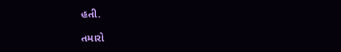હતી.

તમારો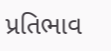પ્રતિભાવ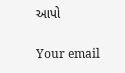આપો

Your email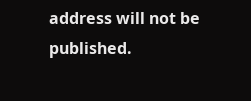address will not be published.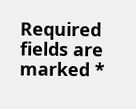Required fields are marked *